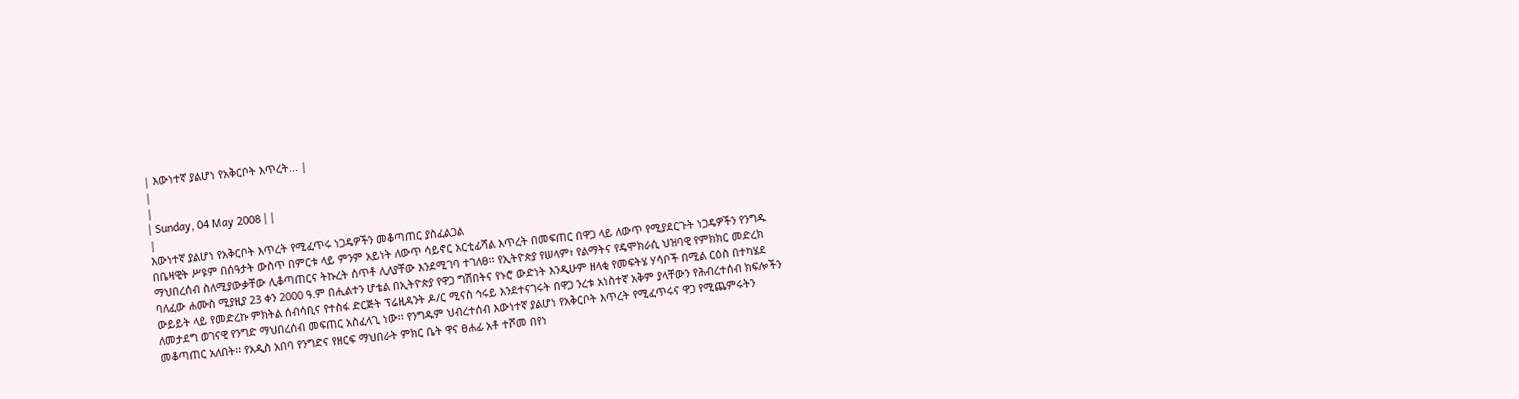| እውነተኛ ያልሆነ የአቅርቦት እጥረት... |
|
|
| Sunday, 04 May 2008 | |
|
እውነተኛ ያልሆነ የአቅርቦት እጥረት የሚፈጥሩ ነጋዴዎችን መቆጣጠር ያስፈልጋል
በቤዛዊት ሥዩም በሰዓታት ውስጥ በምርቱ ላይ ምንም አይነት ለውጥ ሳይኖር አርቲፊሻል እጥረት በመፍጠር በዋጋ ላይ ለውጥ የሚያደርጉት ነጋዴዎችን የንግዱ ማህበረሰብ ስለሚያውቃቸው ሊቆጣጠርና ትኩረት ሰጥቶ ሊለያቸው እንደሚገባ ተገለፀ፡፡ የኢትዮጵያ የሠላም፣ የልማትና የዴሞክራሲ ህዝባዊ የምክክር መድረክ ባለፈው ሐሙስ ሚያዚያ 23 ቀን 2000 ዓ.ም በሒልተን ሆቴል በኢትዮጵያ የዋጋ ግሽበትና የኑሮ ውድነት እንዲሁም ዘላቂ የመፍትሄ ሃሳቦች በሚል ርዕስ በተካሄደ ውይይት ላይ የመድረኩ ምክትል ሰብሳቢና የተስፋ ድርጅት ፕሬዚዳንት ዶ/ር ሚናስ ኅሩይ እንደተናገሩት በዋጋ ንረቱ አነስተኛ አቅም ያላቸውን የሕብረተሰብ ክፍሎችን ለመታደግ ወገናዊ የንግድ ማህበረሰብ መፍጠር አስፈላጊ ነው፡፡ የንግዱም ህብረተሰብ እውነተኛ ያልሆነ የአቅርቦት እጥረት የሚፈጥሩና ዋጋ የሚጨምሩትን መቆጣጠር አለበት፡፡ የአዲስ አበባ የንግድና የዘርፍ ማህበራት ምክር ቤት ዋና ፀሐፊ አቶ ተሾመ በየነ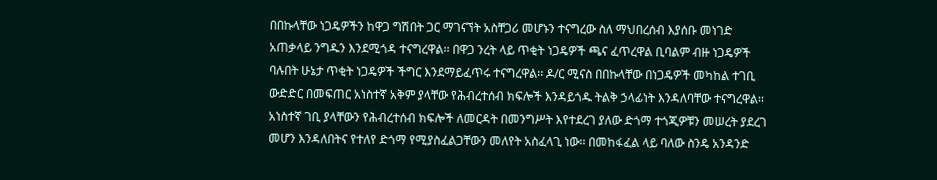በበኩላቸው ነጋዴዎችን ከዋጋ ግሽበት ጋር ማገናኘት አስቸጋሪ መሆኑን ተናግረው ስለ ማህበረሰብ እያሰቡ መነገድ አጠቃላይ ንግዱን እንደሚጎዳ ተናግረዋል፡፡ በዋጋ ንረት ላይ ጥቂት ነጋዴዎች ጫና ፈጥረዋል ቢባልም ብዙ ነጋዴዎች ባሉበት ሁኔታ ጥቂት ነጋዴዎች ችግር እንደማይፈጥሩ ተናግረዋል፡፡ ዶ/ር ሚናስ በበኩላቸው በነጋዴዎች መካከል ተገቢ ውድድር በመፍጠር አነስተኛ አቅም ያላቸው የሕብረተሰብ ክፍሎች እንዳይጎዱ ትልቅ ኃላፊነት እንዳለባቸው ተናግረዋል፡፡ አነስተኛ ገቢ ያላቸውን የሕብረተሰብ ክፍሎች ለመርዳት በመንግሥት እየተደረገ ያለው ድጎማ ተጎጂዎቹን መሠረት ያደረገ መሆን እንዳለበትና የተለየ ድጎማ የሚያስፈልጋቸውን መለየት አስፈላጊ ነው፡፡ በመከፋፈል ላይ ባለው ስንዴ አንዳንድ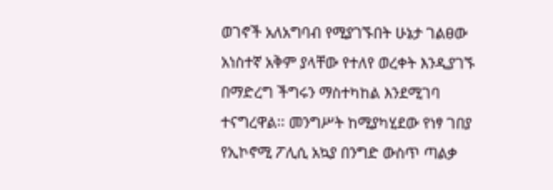ወገኖች አለአግባብ የሚያገኙበት ሁኔታ ገልፀው አነስተኛ አቅም ያላቸው የተለየ ወረቀት እንዲያገኙ በማድረግ ችግሩን ማስተካከል እንደሚገባ ተናግረዋል፡፡ መንግሥት ከሚያካሂደው የነፃ ገበያ የኢኮኖሚ ፖሊሲ አኳያ በንግድ ውስጥ ጣልቃ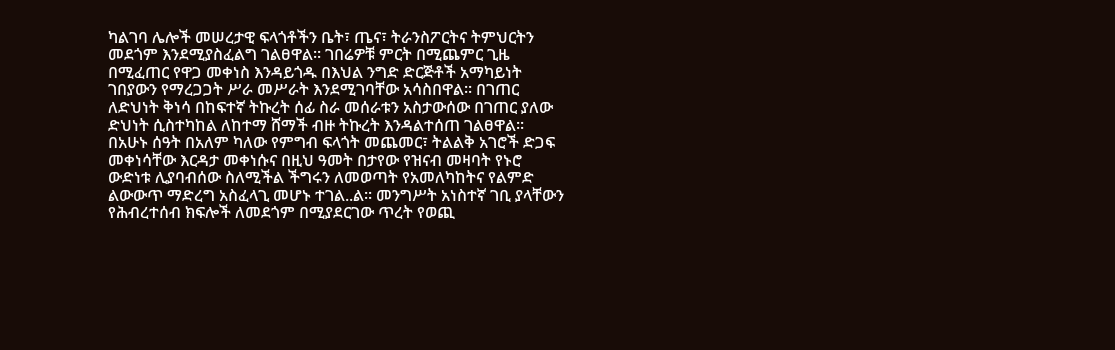ካልገባ ሌሎች መሠረታዊ ፍላጎቶችን ቤት፣ ጤና፣ ትራንስፖርትና ትምህርትን መደጎም እንደሚያስፈልግ ገልፀዋል፡፡ ገበሬዎቹ ምርት በሚጨምር ጊዜ በሚፈጠር የዋጋ መቀነስ እንዳይጎዱ በእህል ንግድ ድርጅቶች አማካይነት ገበያውን የማረጋጋት ሥራ መሥራት እንደሚገባቸው አሳስበዋል፡፡ በገጠር ለድህነት ቅነሳ በከፍተኛ ትኩረት ሰፊ ስራ መሰራቱን አስታውሰው በገጠር ያለው ድህነት ሲስተካከል ለከተማ ሸማች ብዙ ትኩረት እንዳልተሰጠ ገልፀዋል፡፡ በአሁኑ ሰዓት በአለም ካለው የምግብ ፍላጎት መጨመር፣ ትልልቅ አገሮች ድጋፍ መቀነሳቸው እርዳታ መቀነሱና በዚህ ዓመት በታየው የዝናብ መዛባት የኑሮ ውድነቱ ሊያባብሰው ስለሚችል ችግሩን ለመወጣት የአመለካከትና የልምድ ልውውጥ ማድረግ አስፈላጊ መሆኑ ተገል..ል፡፡ መንግሥት አነስተኛ ገቢ ያላቸውን የሕብረተሰብ ክፍሎች ለመደጎም በሚያደርገው ጥረት የወጪ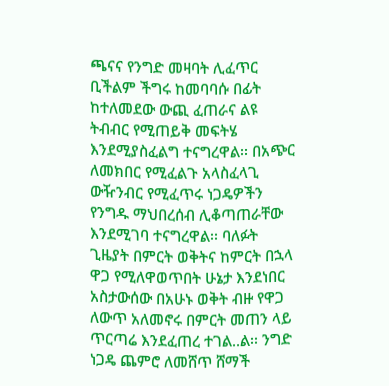ጫናና የንግድ መዛባት ሊፈጥር ቢችልም ችግሩ ከመባባሱ በፊት ከተለመደው ውጪ ፈጠራና ልዩ ትብብር የሚጠይቅ መፍትሄ እንደሚያስፈልግ ተናግረዋል፡፡ በአጭር ለመክበር የሚፈልጉ አላስፈላጊ ውዥንብር የሚፈጥሩ ነጋዴዎችን የንግዱ ማህበረሰብ ሊቆጣጠራቸው እንደሚገባ ተናግረዋል፡፡ ባለፉት ጊዜያት በምርት ወቅትና ከምርት በኋላ ዋጋ የሚለዋወጥበት ሁኔታ እንደነበር አስታውሰው በአሁኑ ወቅት ብዙ የዋጋ ለውጥ አለመኖሩ በምርት መጠን ላይ ጥርጣሬ እንደፈጠረ ተገል..ል፡፡ ንግድ ነጋዴ ጨምሮ ለመሸጥ ሸማች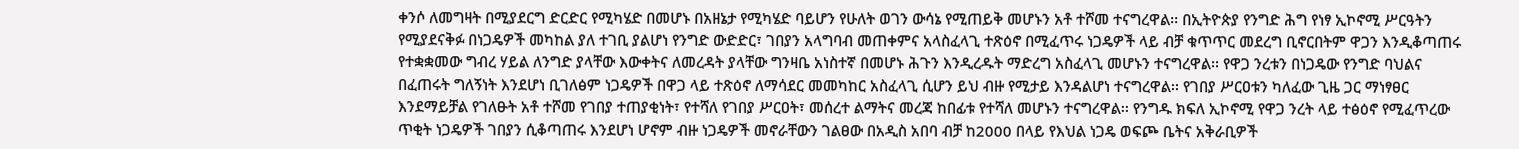ቀንሶ ለመግዛት በሚያደርግ ድርድር የሚካሄድ በመሆኑ በአዘኔታ የሚካሄድ ባይሆን የሁለት ወገን ውሳኔ የሚጠይቅ መሆኑን አቶ ተሾመ ተናግረዋል፡፡ በኢትዮጵያ የንግድ ሕግ የነፃ ኢኮኖሚ ሥርዓትን የሚያደናቅፉ በነጋዴዎች መካከል ያለ ተገቢ ያልሆነ የንግድ ውድድር፣ ገበያን አላግባብ መጠቀምና አላስፈላጊ ተጽዕኖ በሚፈጥሩ ነጋዴዎች ላይ ብቻ ቁጥጥር መደረግ ቢኖርበትም ዋጋን እንዲቆጣጠሩ የተቋቋመው ግብረ ሃይል ለንግድ ያላቸው እውቀትና ለመረዳት ያላቸው ግንዛቤ አነስተኛ በመሆኑ ሕጉን እንዲረዱት ማድረግ አስፈላጊ መሆኑን ተናግረዋል፡፡ የዋጋ ንረቱን በነጋዴው የንግድ ባህልና በፈጠሩት ግለኝነት እንደሆነ ቢገለፅም ነጋዴዎች በዋጋ ላይ ተጽዕኖ ለማሳደር መመካከር አስፈላጊ ሲሆን ይህ ብዙ የሚታይ እንዳልሆነ ተናግረዋል፡፡ የገበያ ሥርዐቱን ካለፈው ጊዜ ጋር ማነፃፀር እንደማይቻል የገለፁት አቶ ተሾመ የገበያ ተጠያቂነት፣ የተሻለ የገበያ ሥርዐት፣ መሰረተ ልማትና መረጃ ከበፊቱ የተሻለ መሆኑን ተናግረዋል፡፡ የንግዱ ክፍለ ኢኮኖሚ የዋጋ ንረት ላይ ተፅዕኖ የሚፈጥረው ጥቂት ነጋዴዎች ገበያን ሲቆጣጠሩ እንደሆነ ሆኖም ብዙ ነጋዴዎች መኖራቸውን ገልፀው በአዲስ አበባ ብቻ ከ2000 በላይ የእህል ነጋዴ ወፍጮ ቤትና አቅራቢዎች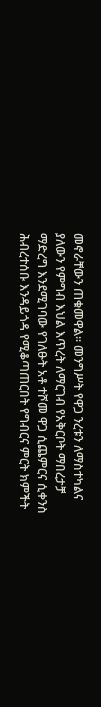መኖራቸውን ጠቁመዋል፡፡ መንግሥት የዋጋ ንረቱን ለማስተካልና ያለውን የምግብ እህል እጥረት ለማርገብ የአቅርቦት ማበረታቻ ማድረግ እንደሚገባው የገለፁት አቶ ተሾመ ዋጋ ሲጨምርና ሲቀንስ ሕብረተሰቡ እንዳይጎዳ የሚቆጣጠርበት የግብርና ምርት ክምችት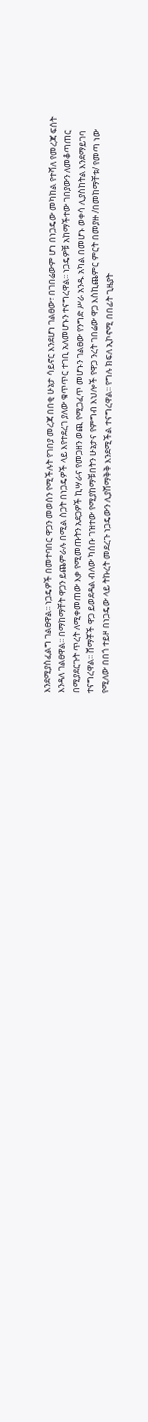እንደሚያስፈልግ ገልፀዋል፡፡ ነጋዴዎች በመተባበር ዋጋን መወሰን የሚችሉት የገበያ መረጃ በበቂ ሁኔታ ሳይኖር እንደሆነ ገልፀው፣ በገበሬውም ሆነ በነጋዴው መካከል የተሻለ የመረጃ ፍሰት እንዳለ ገልፀዋል፡፡ በማከማቸት ዋጋን ይጨምራሉ በሚል ስጋት በነጋዴዎች ላይ እየተደረገ ያለው ቁጥጥር ተገቢ አለመሆኑን ተናግረዋል፡፡ ነጋዴዎቹ አከማችተው ገበያውን ለመቆጣጠር በሚያደርጉት ጥረት ለሚቀመጠው እቃ የሚመጡትን አደጋዎች ኪሣራና የመጋዘን ወጪ የሚጋፈጥ መሆኑን ገልፀው የንግድ ሥራ አንዱ አካል በመሆኑ ወቀሳ ሊያስከትል እንደማይገባ ተናግረዋል፡፡ ሸማቾች ዋጋ ይወደዳል ብለው ካሰቡ ገዝተው የሚያከማቹበትን ሁኔታና የምግብ እህሎች የዋጋ ንረት ገበሬው ዋጋ እስኪጨምር ምርት በመያዙ /በመከማቸቱ/ የመጣ ነው የሚለው በበጎ ተይዞ በነጋዴው ላይ ትኩረት መደረጉ ነጋዴውን ሊያሸማቅቅ እንደሚችል ተናግረዋል፡፡ የግሉ ክፍለ ኢኮኖሚ በበፊት ጊዜያት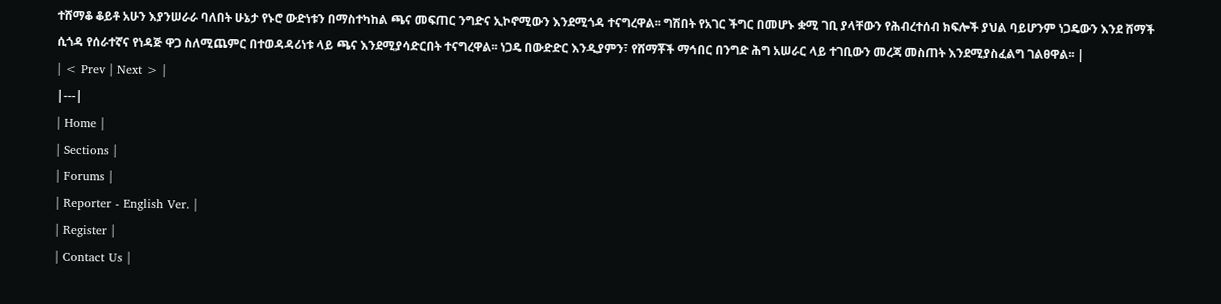ተሸማቆ ቆይቶ አሁን እያንሠራራ ባለበት ሁኔታ የኑሮ ውድነቱን በማስተካከል ጫና መፍጠር ንግድና ኢኮኖሚውን እንደሚጎዳ ተናግረዋል፡፡ ግሽበት የአገር ችግር በመሆኑ ቋሚ ገቢ ያላቸውን የሕብረተሰብ ክፍሎች ያህል ባይሆንም ነጋዴውን እንደ ሸማች ሲጎዳ የሰራተኛና የነዳጅ ዋጋ ስለሚጨምር በተወዳዳሪነቱ ላይ ጫና እንደሚያሳድርበት ተናግረዋል፡፡ ነጋዴ በውድድር እንዲያምን፣ የሸማቾች ማኅበር በንግድ ሕግ አሠራር ላይ ተገቢውን መረጃ መስጠት እንደሚያስፈልግ ገልፀዋል፡፡ |
| < Prev | Next > |
|---|
| Home |
| Sections |
| Forums |
| Reporter - English Ver. |
| Register |
| Contact Us |